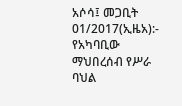አሶሳ፤ መጋቢት 01/2017(ኢዜአ):- የአካባቢው ማህበረሰብ የሥራ ባህል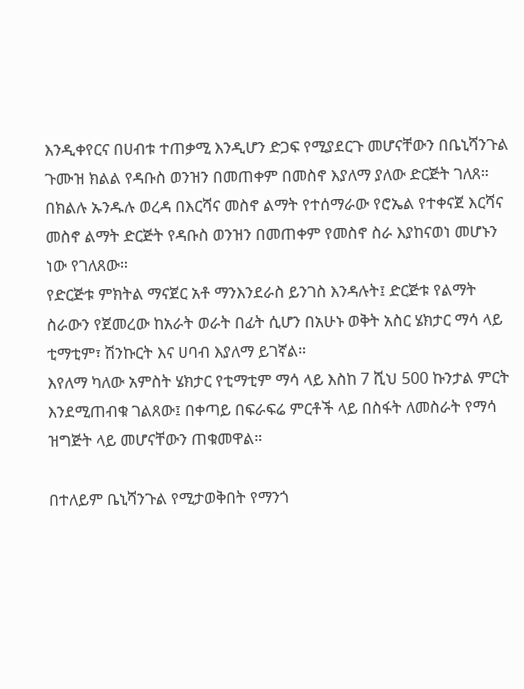እንዲቀየርና በሀብቱ ተጠቃሚ እንዲሆን ድጋፍ የሚያደርጉ መሆናቸውን በቤኒሻንጉል ጉሙዝ ክልል የዳቡስ ወንዝን በመጠቀም በመስኖ እያለማ ያለው ድርጅት ገለጸ።
በክልሉ ኡንዱሉ ወረዳ በእርሻና መስኖ ልማት የተሰማራው የሮኤል የተቀናጀ እርሻና መስኖ ልማት ድርጅት የዳቡስ ወንዝን በመጠቀም የመስኖ ስራ እያከናወነ መሆኑን ነው የገለጸው።
የድርጅቱ ምክትል ማናጀር አቶ ማንእንደራስ ይንገስ እንዳሉት፤ ድርጅቱ የልማት ስራውን የጀመረው ከአራት ወራት በፊት ሲሆን በአሁኑ ወቅት አስር ሄክታር ማሳ ላይ ቲማቲም፣ ሽንኩርት እና ሀባብ እያለማ ይገኛል።
እየለማ ካለው አምስት ሄክታር የቲማቲም ማሳ ላይ እስከ 7 ሺህ 500 ኩንታል ምርት እንደሚጠብቁ ገልጸው፤ በቀጣይ በፍራፍሬ ምርቶች ላይ በስፋት ለመስራት የማሳ ዝግጅት ላይ መሆናቸውን ጠቁመዋል።

በተለይም ቤኒሻንጉል የሚታወቅበት የማንጎ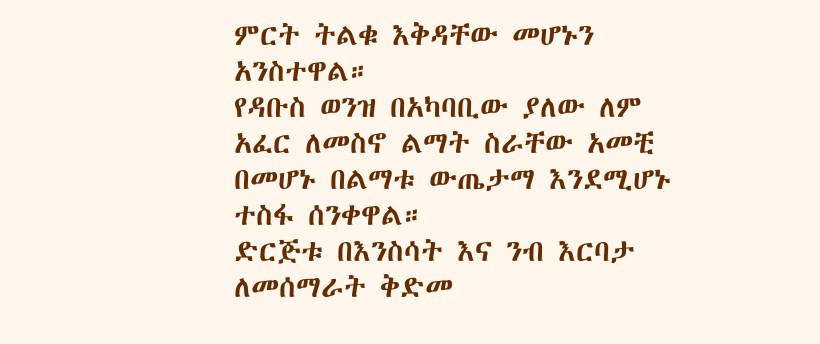ምርት ትልቁ እቅዳቸው መሆኑን አንስተዋል።
የዳቡስ ወንዝ በአካባቢው ያለው ለም አፈር ለመስኖ ልማት ስራቸው አመቺ በመሆኑ በልማቱ ውጤታማ እንደሚሆኑ ተስፋ ሰንቀዋል።
ድርጅቱ በእንስሳት እና ንብ እርባታ ለመሰማራት ቅድመ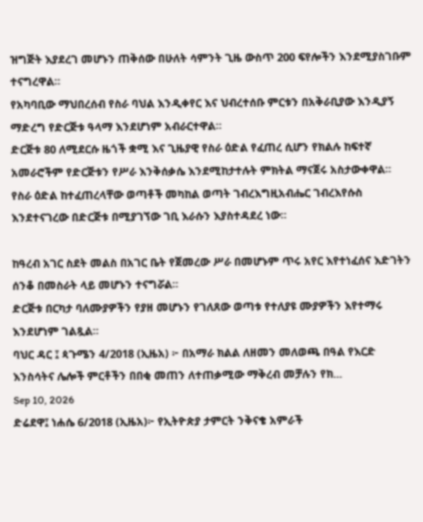ዝግጅት እያደረገ መሆኑን ጠቅሰው በሁለት ሳምንት ጊዜ ውስጥ 200 ፍየሎችን እንደሚያስገቡም ተናግረዋል።
የአካባቢው ማህበረሰብ የስራ ባህል እንዲቀየር እና ህብረተሰቡ ምርቱን በአቅራቢያው እንዲያኝ ማድረግ የድርጅቱ ዓላማ እንደሆነም አብራርተዋል።
ድርጅቱ 80 ለሚደርሱ ዜጎች ቋሚ እና ጊዜያዊ የስራ ዕድል የፈጠረ ሲሆን የክልሉ ከፍተኛ አመራሮችም የድርጅቱን የሥራ እንቅሰቃሴ እንደሚከታተሉት ምክትል ማናጀሩ አስታውቀዋል።
የስራ ዕድል ከተፈጠረላቸው ወጣቶች መካከል ወጣት ገብረእግዚአብሔር ገብረእየሱስ እንደተናገረው በድርጅቱ በሚያገኘው ገቢ እራሱን እያስተዳደረ ነው።

ከዓረብ አገር ስደት መልስ በአገር ቤት የጀመረው ሥራ በመሆኑም ጥሩ አየር እየተነፈሰና እድገትን ሰንቆ በመስራት ላይ መሆኑን ተናግሯል።
ድርጅቱ በርካታ ባለሙያዎችን የያዘ መሆኑን የገለጸው ወጣቱ የተለያዩ ሙያዎችን እየተማሩ እንደሆነም ገልጿል።
ባህር ዳር ፤ ጳጉሜን 4/2018 (ኢዜአ) ፦ በአማራ ክልል ለዘመን መለወጫ በዓል የእርድ እንስሳትና ሌሎች ምርቶችን በበቂ መጠን ለተጠቃሚው ማቅረብ መቻሉን የክ...
Sep 10, 2026
ድሬደዋ፤ ነሐሴ 6/2018 (ኢዜአ)፦ የኢትዮጵያ ታምርት ንቅናቄ አምራች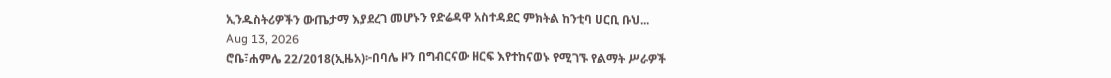ኢንዱስትሪዎችን ውጤታማ እያደረገ መሆኑን የድሬዳዋ አስተዳደር ምክትል ከንቲባ ሀርቢ ቡህ...
Aug 13, 2026
ሮቤ፣ሐምሌ 22/2018(ኢዜአ)፦በባሌ ዞን በግብርናው ዘርፍ እየተከናወኑ የሚገኙ የልማት ሥራዎች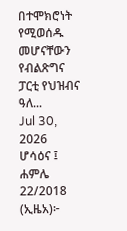በተሞክሮነት የሚወሰዱ መሆናቸውን የብልጽግና ፓርቲ የህዝብና ዓለ...
Jul 30, 2026
ሆሳዕና ፤ ሐምሌ 22/2018 (ኢዜአ)፦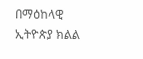በማዕከላዊ ኢትዮጵያ ክልል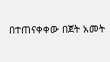በተጠናቀቀው በጀት አመት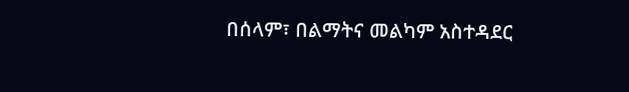በሰላም፣ በልማትና መልካም አስተዳደር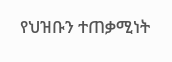የህዝቡን ተጠቃሚነት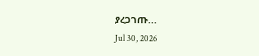ያረጋገጡ...
Jul 30, 2026